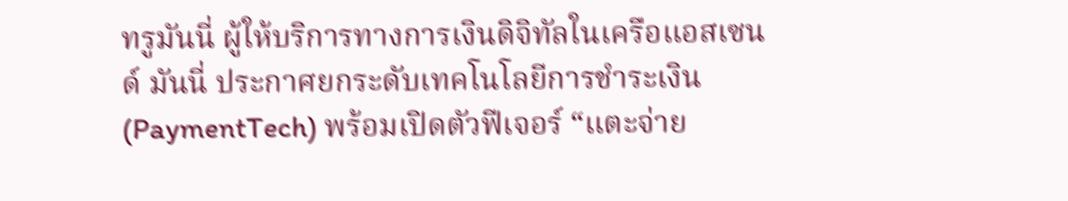ทรูมันนี่ ผู้ให้บริการทางการเงินดิจิทัลในเครือแอสเซนด์ มันนี่ ประกาศยกระดับเทคโนโลยีการชำระเงิน (PaymentTech) พร้อมเปิดตัวฟีเจอร์ “แตะจ่าย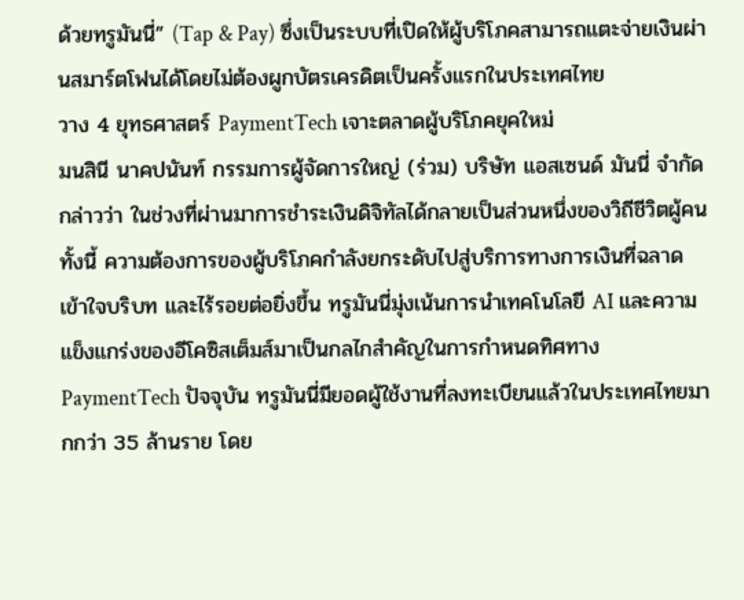ด้วยทรูมันนี่” (Tap & Pay) ซึ่งเป็นระบบที่เปิดให้ผู้บริโภคสามารถแตะจ่ายเงินผ่านสมาร์ตโฟนได้โดยไม่ต้องผูกบัตรเครดิตเป็นครั้งแรกในประเทศไทย
วาง 4 ยุทธศาสตร์ PaymentTech เจาะตลาดผู้บริโภคยุคใหม่
มนสินี นาคปนันท์ กรรมการผู้จัดการใหญ่ (ร่วม) บริษัท แอสเซนด์ มันนี่ จำกัด กล่าวว่า ในช่วงที่ผ่านมาการชำระเงินดิจิทัลได้กลายเป็นส่วนหนึ่งของวิถีชีวิตผู้คน ทั้งนี้ ความต้องการของผู้บริโภคกำลังยกระดับไปสู่บริการทางการเงินที่ฉลาด เข้าใจบริบท และไร้รอยต่อยิ่งขึ้น ทรูมันนี่มุ่งเน้นการนำเทคโนโลยี AI และความแข็งแกร่งของอีโคซิสเต็มส์มาเป็นกลไกสำคัญในการกำหนดทิศทาง PaymentTech ปัจจุบัน ทรูมันนี่มียอดผู้ใช้งานที่ลงทะเบียนแล้วในประเทศไทยมากกว่า 35 ล้านราย โดย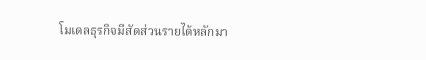โมเดลธุรกิจมีสัดส่วนรายได้หลักมา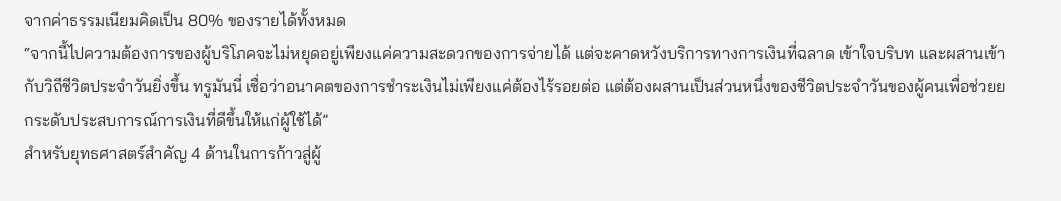จากค่าธรรมเนียมคิดเป็น 80% ของรายได้ทั้งหมด
“จากนี้ไปความต้องการของผู้บริโภคจะไม่หยุดอยู่เพียงแค่ความสะดวกของการจ่ายได้ แต่จะคาดหวังบริการทางการเงินที่ฉลาด เข้าใจบริบท และผสานเข้ากับวิถีชีวิตประจำวันยิ่งขึ้น ทรูมันนี่ เชื่อว่าอนาคตของการชำระเงินไม่เพียงแค่ต้องไร้รอยต่อ แต่ต้องผสานเป็นส่วนหนึ่งของชีวิตประจำวันของผู้คนเพื่อช่วยยกระดับประสบการณ์การเงินที่ดีขึ้นให้แก่ผู้ใช้ได้”
สำหรับยุทธศาสตร์สำคัญ 4 ด้านในการก้าวสู่ผู้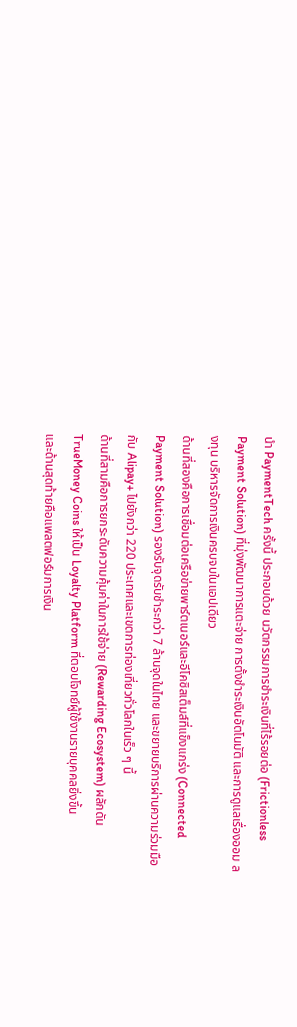นำ PaymentTech ครั้งนี้ ประกอบด้วย นวัตกรรมการชำระเงินที่ไร้รอยต่อ (Frictionless Payment Solution) ที่มุ่งพัฒนาการแตะจ่าย การตั้งชำระเงินอัตโนมัติ และการดูแลเรื่องออม ลงทุน บริหารจัดการเงินครบจบในแอปเดียว
ด้านที่สองคือการเชื่อมต่อเครือข่ายพาร์ตเนอร์และอีโคซิสเต็มส์ที่แข็งแกร่ง (Connected Payment Solution) รองรับจุดรับชำระกว่า 7 ล้านจุดในไทย และขยายบริการผ่านความร่วมมือกับ Alipay+ ไปยังกว่า 220 ประเทศและเขตการท่องเที่ยวทั่วโลกในเร็ว ๆ นี้
ด้านที่สามคือการยกระดับความคุ้มค่าในการใช้จ่าย (Rewarding Ecosystem) ผลักดัน TrueMoney Coins ให้เป็น Loyalty Platform ที่ตอบโจทย์ผู้ใช้งานรายบุคคลยิ่งขึ้น
และด้านสุดท้ายคือแพลตฟอร์มการเงิน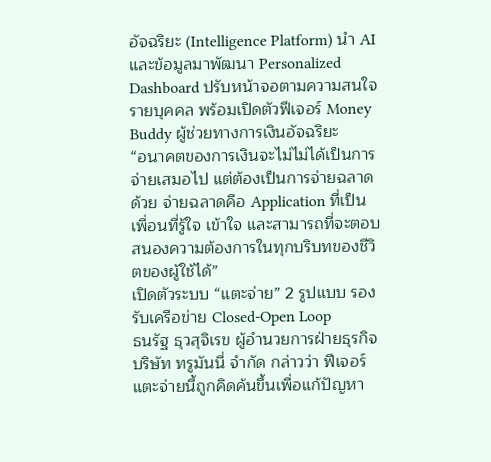อัจฉริยะ (Intelligence Platform) นำ AI และข้อมูลมาพัฒนา Personalized Dashboard ปรับหน้าจอตามความสนใจรายบุคคล พร้อมเปิดตัวฟีเจอร์ Money Buddy ผู้ช่วยทางการเงินอัจฉริยะ
“อนาคตของการเงินจะไม่ไม่ได้เป็นการจ่ายเสมอไป แต่ต้องเป็นการจ่ายฉลาดด้วย จ่ายฉลาดคือ Application ที่เป็นเพื่อนที่รู้ใจ เข้าใจ และสามารถที่จะตอบสนองความต้องการในทุกบริบทของชีวิตของผู้ใช้ได้”
เปิดตัวระบบ “แตะจ่าย” 2 รูปแบบ รองรับเครือข่าย Closed-Open Loop
ธนรัฐ ธุวสุจิเรข ผู้อำนวยการฝ่ายธุรกิจ บริษัท ทรูมันนี่ จำกัด กล่าวว่า ฟีเจอร์แตะจ่ายนี้ถูกคิดค้นขึ้นเพื่อแก้ปัญหา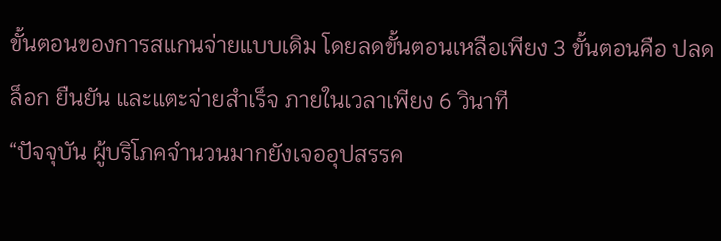ขั้นตอนของการสแกนจ่ายแบบเดิม โดยลดขั้นตอนเหลือเพียง 3 ขั้นตอนคือ ปลดล็อก ยืนยัน และแตะจ่ายสำเร็จ ภายในเวลาเพียง 6 วินาที
“ปัจจุบัน ผู้บริโภคจำนวนมากยังเจออุปสรรค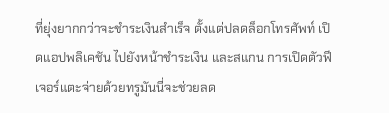ที่ยุ่งยากกว่าจะชำระเงินสำเร็จ ตั้งแต่ปลดล็อกโทรศัพท์ เปิดแอปพลิเคชัน ไปยังหน้าชำระเงิน และสแกน การเปิดตัวฟีเจอร์แตะจ่ายด้วยทรูมันนี่จะช่วยลด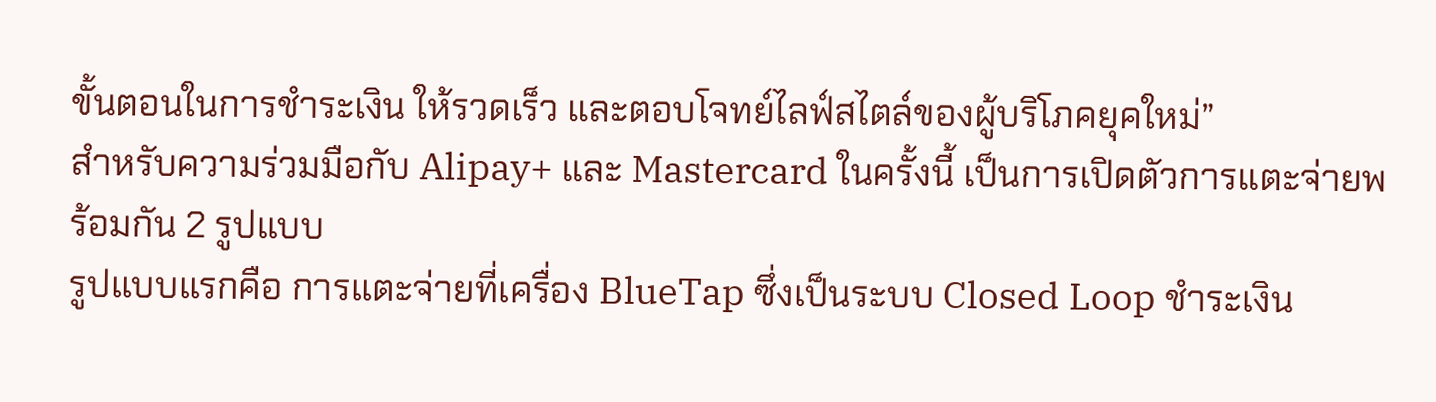ขั้นตอนในการชำระเงิน ให้รวดเร็ว และตอบโจทย์ไลฟ์สไตล์ของผู้บริโภคยุคใหม่”
สำหรับความร่วมมือกับ Alipay+ และ Mastercard ในครั้งนี้ เป็นการเปิดตัวการแตะจ่ายพร้อมกัน 2 รูปแบบ
รูปแบบแรกคือ การแตะจ่ายที่เครื่อง BlueTap ซึ่งเป็นระบบ Closed Loop ชำระเงิน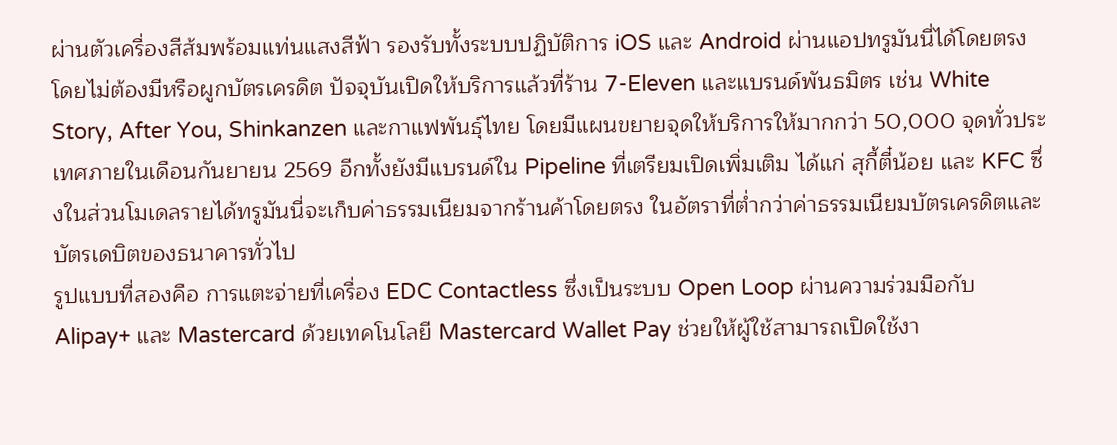ผ่านตัวเครื่องสีส้มพร้อมแท่นแสงสีฟ้า รองรับทั้งระบบปฏิบัติการ iOS และ Android ผ่านแอปทรูมันนี่ได้โดยตรงโดยไม่ต้องมีหรือผูกบัตรเครดิต ปัจจุบันเปิดให้บริการแล้วที่ร้าน 7-Eleven และแบรนด์พันธมิตร เช่น White Story, After You, Shinkanzen และกาแฟพันธุ์ไทย โดยมีแผนขยายจุดให้บริการให้มากกว่า 50,000 จุดทั่วประเทศภายในเดือนกันยายน 2569 อีกทั้งยังมีแบรนด์ใน Pipeline ที่เตรียมเปิดเพิ่มเติม ได้แก่ สุกี้ตี๋น้อย และ KFC ซึ่งในส่วนโมเดลรายได้ทรูมันนี่จะเก็บค่าธรรมเนียมจากร้านค้าโดยตรง ในอัตราที่ต่ำกว่าค่าธรรมเนียมบัตรเครดิตและบัตรเดบิตของธนาคารทั่วไป
รูปแบบที่สองคือ การแตะจ่ายที่เครื่อง EDC Contactless ซึ่งเป็นระบบ Open Loop ผ่านความร่วมมือกับ Alipay+ และ Mastercard ด้วยเทคโนโลยี Mastercard Wallet Pay ช่วยให้ผู้ใช้สามารถเปิดใช้งา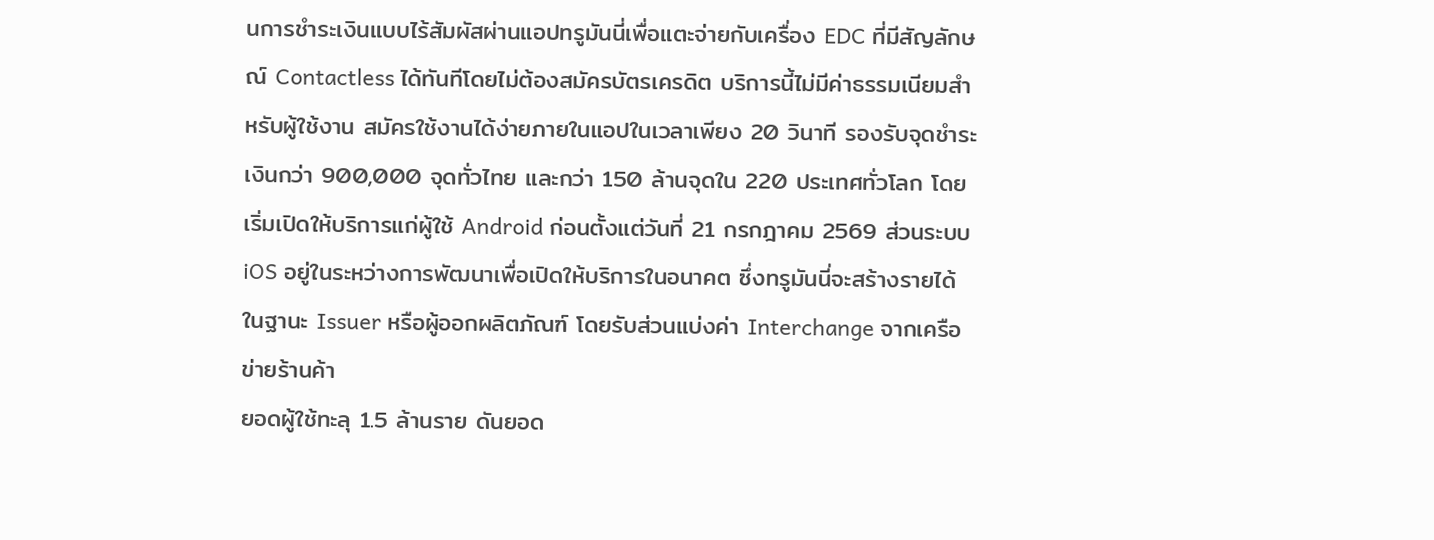นการชำระเงินแบบไร้สัมผัสผ่านแอปทรูมันนี่เพื่อแตะจ่ายกับเครื่อง EDC ที่มีสัญลักษณ์ Contactless ได้ทันทีโดยไม่ต้องสมัครบัตรเครดิต บริการนี้ไม่มีค่าธรรมเนียมสำหรับผู้ใช้งาน สมัครใช้งานได้ง่ายภายในแอปในเวลาเพียง 20 วินาที รองรับจุดชำระเงินกว่า 900,000 จุดทั่วไทย และกว่า 150 ล้านจุดใน 220 ประเทศทั่วโลก โดยเริ่มเปิดให้บริการแก่ผู้ใช้ Android ก่อนตั้งแต่วันที่ 21 กรกฎาคม 2569 ส่วนระบบ iOS อยู่ในระหว่างการพัฒนาเพื่อเปิดให้บริการในอนาคต ซึ่งทรูมันนี่จะสร้างรายได้ในฐานะ Issuer หรือผู้ออกผลิตภัณฑ์ โดยรับส่วนแบ่งค่า Interchange จากเครือข่ายร้านค้า
ยอดผู้ใช้ทะลุ 1.5 ล้านราย ดันยอด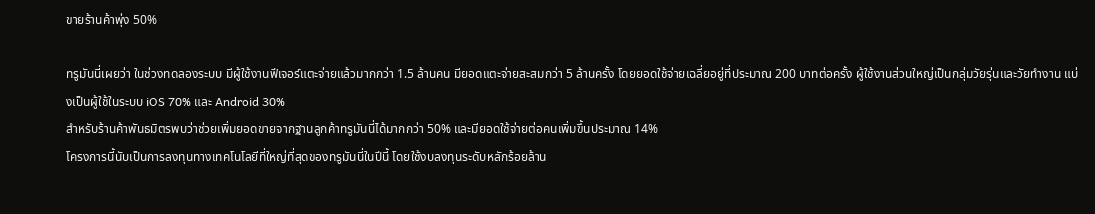ขายร้านค้าพุ่ง 50%

ทรูมันนี่เผยว่า ในช่วงทดลองระบบ มีผู้ใช้งานฟีเจอร์แตะจ่ายแล้วมากกว่า 1.5 ล้านคน มียอดแตะจ่ายสะสมกว่า 5 ล้านครั้ง โดยยอดใช้จ่ายเฉลี่ยอยู่ที่ประมาณ 200 บาทต่อครั้ง ผู้ใช้งานส่วนใหญ่เป็นกลุ่มวัยรุ่นและวัยทำงาน แบ่งเป็นผู้ใช้ในระบบ iOS 70% และ Android 30%
สำหรับร้านค้าพันธมิตรพบว่าช่วยเพิ่มยอดขายจากฐานลูกค้าทรูมันนี่ได้มากกว่า 50% และมียอดใช้จ่ายต่อคนเพิ่มขึ้นประมาณ 14%
โครงการนี้นับเป็นการลงทุนทางเทคโนโลยีที่ใหญ่ที่สุดของทรูมันนี่ในปีนี้ โดยใช้งบลงทุนระดับหลักร้อยล้าน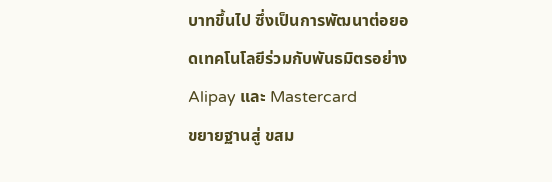บาทขึ้นไป ซึ่งเป็นการพัฒนาต่อยอดเทคโนโลยีร่วมกับพันธมิตรอย่าง Alipay และ Mastercard
ขยายฐานสู่ ขสม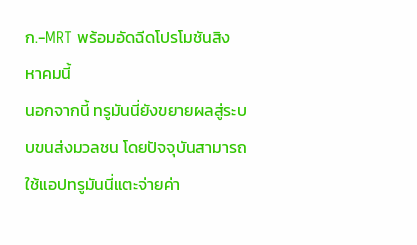ก.-MRT พร้อมอัดฉีดโปรโมชันสิงหาคมนี้
นอกจากนี้ ทรูมันนี่ยังขยายผลสู่ระบบขนส่งมวลชน โดยปัจจุบันสามารถใช้แอปทรูมันนี่แตะจ่ายค่า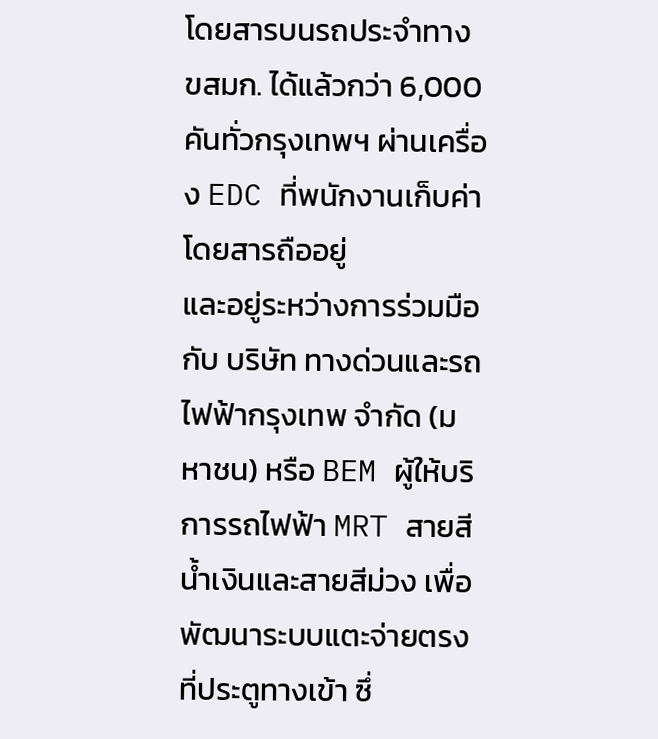โดยสารบนรถประจำทาง ขสมก. ได้แล้วกว่า 6,000 คันทั่วกรุงเทพฯ ผ่านเครื่อง EDC ที่พนักงานเก็บค่าโดยสารถืออยู่
และอยู่ระหว่างการร่วมมือกับ บริษัท ทางด่วนและรถไฟฟ้ากรุงเทพ จำกัด (มหาชน) หรือ BEM ผู้ให้บริการรถไฟฟ้า MRT สายสีน้ำเงินและสายสีม่วง เพื่อพัฒนาระบบแตะจ่ายตรงที่ประตูทางเข้า ซึ่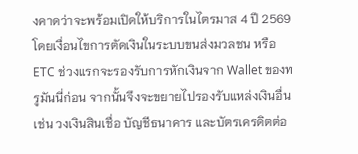งคาดว่าจะพร้อมเปิดให้บริการในไตรมาส 4 ปี 2569 โดยเงื่อนไขการตัดเงินในระบบขนส่งมวลชน หรือ ETC ช่วงแรกจะรองรับการหักเงินจาก Wallet ของทรูมันนี่ก่อน จากนั้นจึงจะขยายไปรองรับแหล่งเงินอื่น เช่น วงเงินสินเชื่อ บัญชีธนาคาร และบัตรเครดิตต่อ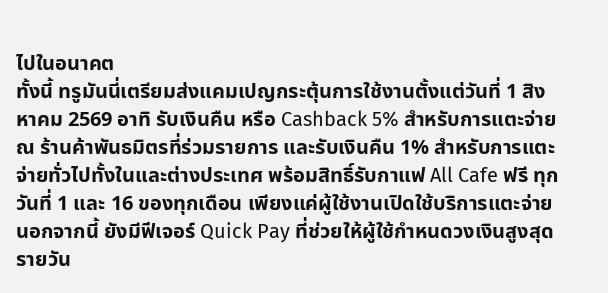ไปในอนาคต
ทั้งนี้ ทรูมันนี่เตรียมส่งแคมเปญกระตุ้นการใช้งานตั้งแต่วันที่ 1 สิงหาคม 2569 อาทิ รับเงินคืน หรือ Cashback 5% สำหรับการแตะจ่าย ณ ร้านค้าพันธมิตรที่ร่วมรายการ และรับเงินคืน 1% สำหรับการแตะจ่ายทั่วไปทั้งในและต่างประเทศ พร้อมสิทธิ์รับกาแฟ All Cafe ฟรี ทุกวันที่ 1 และ 16 ของทุกเดือน เพียงแค่ผู้ใช้งานเปิดใช้บริการแตะจ่าย นอกจากนี้ ยังมีฟีเจอร์ Quick Pay ที่ช่วยให้ผู้ใช้กำหนดวงเงินสูงสุดรายวัน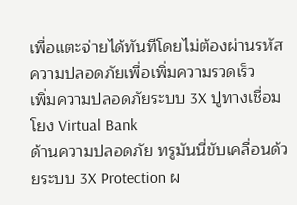เพื่อแตะจ่ายได้ทันทีโดยไม่ต้องผ่านรหัสความปลอดภัยเพื่อเพิ่มความรวดเร็ว
เพิ่มความปลอดภัยระบบ 3X ปูทางเชื่อมโยง Virtual Bank
ด้านความปลอดภัย ทรูมันนี่ขับเคลื่อนด้วยระบบ 3X Protection ผ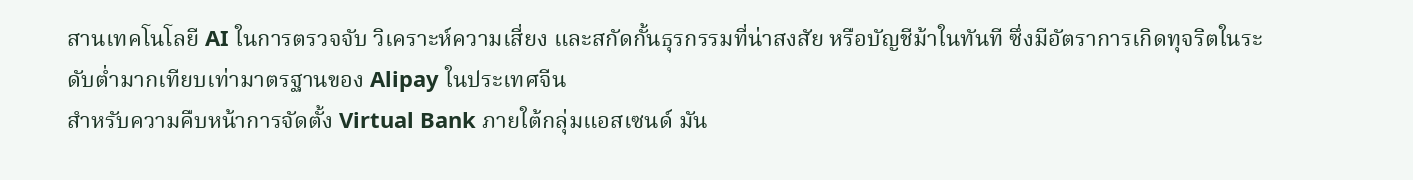สานเทคโนโลยี AI ในการตรวจจับ วิเคราะห์ความเสี่ยง และสกัดกั้นธุรกรรมที่น่าสงสัย หรือบัญชีม้าในทันที ซึ่งมีอัตราการเกิดทุจริตในระดับต่ำมากเทียบเท่ามาตรฐานของ Alipay ในประเทศจีน
สำหรับความคืบหน้าการจัดตั้ง Virtual Bank ภายใต้กลุ่มแอสเซนด์ มัน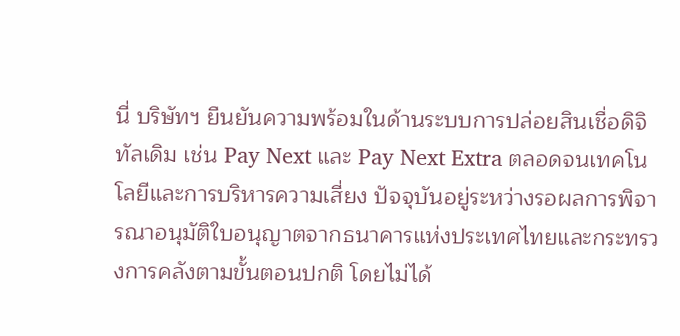นี่ บริษัทฯ ยืนยันความพร้อมในด้านระบบการปล่อยสินเชื่อดิจิทัลเดิม เช่น Pay Next และ Pay Next Extra ตลอดจนเทคโนโลยีและการบริหารความเสี่ยง ปัจจุบันอยู่ระหว่างรอผลการพิจารณาอนุมัติใบอนุญาตจากธนาคารแห่งประเทศไทยและกระทรวงการคลังตามขั้นตอนปกติ โดยไม่ได้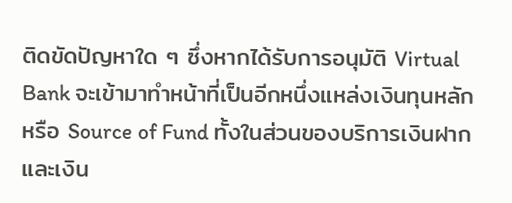ติดขัดปัญหาใด ๆ ซึ่งหากได้รับการอนุมัติ Virtual Bank จะเข้ามาทำหน้าที่เป็นอีกหนึ่งแหล่งเงินทุนหลัก หรือ Source of Fund ทั้งในส่วนของบริการเงินฝากและเงิน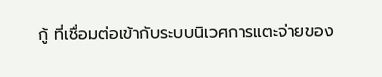กู้ ที่เชื่อมต่อเข้ากับระบบนิเวศการแตะจ่ายของ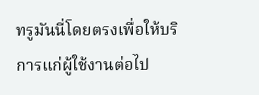ทรูมันนี่โดยตรงเพื่อให้บริการแก่ผู้ใช้งานต่อไป